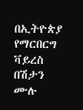በኢትዮጵያ የማርበርግ ቫይረስ በሽታን ሙሉ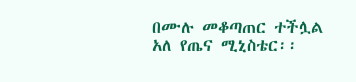በሙሉ መቆጣጠር ተችሏል አለ የጤና ሚኒስቴር፡፡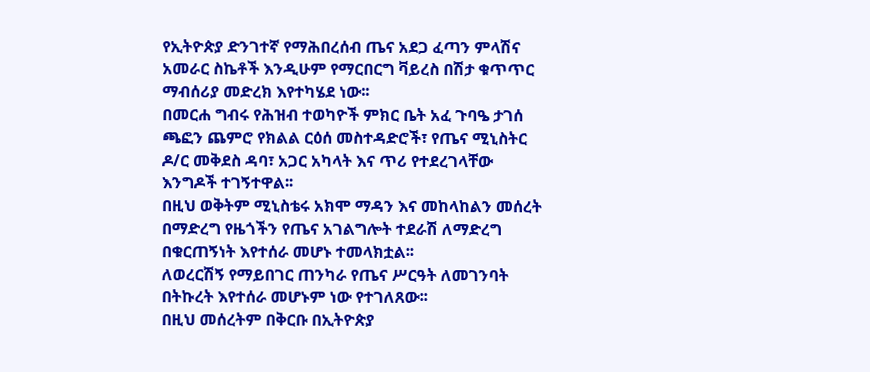የኢትዮጵያ ድንገተኛ የማሕበረሰብ ጤና አደጋ ፈጣን ምላሽና አመራር ስኬቶች እንዲሁም የማርበርግ ቫይረስ በሽታ ቁጥጥር ማብሰሪያ መድረክ እየተካሄደ ነው፡፡
በመርሐ ግብሩ የሕዝብ ተወካዮች ምክር ቤት አፈ ጉባዔ ታገሰ ጫፎን ጨምሮ የክልል ርዕሰ መስተዳድሮች፣ የጤና ሚኒስትር ዶ/ር መቅደስ ዳባ፣ አጋር አካላት እና ጥሪ የተደረገላቸው እንግዶች ተገኝተዋል፡፡
በዚህ ወቅትም ሚኒስቴሩ አክሞ ማዳን እና መከላከልን መሰረት በማድረግ የዜጎችን የጤና አገልግሎት ተደራሽ ለማድረግ በቁርጠኝነት እየተሰራ መሆኑ ተመላክቷል፡፡
ለወረርሽኝ የማይበገር ጠንካራ የጤና ሥርዓት ለመገንባት በትኩረት እየተሰራ መሆኑም ነው የተገለጸው፡፡
በዚህ መሰረትም በቅርቡ በኢትዮጵያ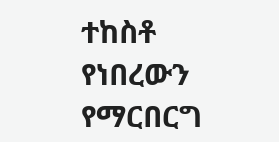ተከስቶ የነበረውን የማርበርግ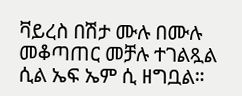ቫይረስ በሽታ ሙሉ በሙሉ መቆጣጠር መቻሉ ተገልጿል ሲል ኤፍ ኤም ሲ ዘግቧል።